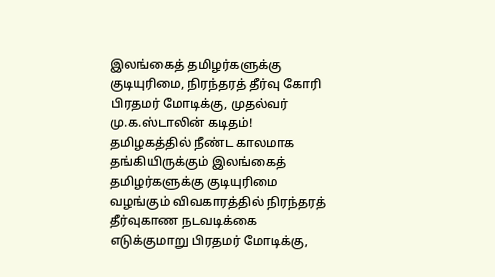இலங்கைத் தமிழர்களுக்கு குடியுரிமை, நிரந்தரத் தீர்வு கோரி பிரதமர் மோடிக்கு, முதல்வர் மு.க.ஸ்டாலின் கடிதம்!
தமிழகத்தில் நீண்ட காலமாக தங்கியிருக்கும் இலங்கைத் தமிழர்களுக்கு குடியுரிமை வழங்கும் விவகாரத்தில் நிரந்தரத் தீர்வுகாண நடவடிக்கை எடுக்குமாறு பிரதமர் மோடிக்கு,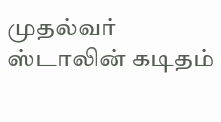முதல்வர் ஸ்டாலின் கடிதம்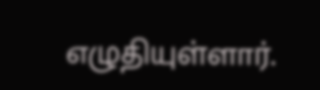எழுதியுள்ளார்.